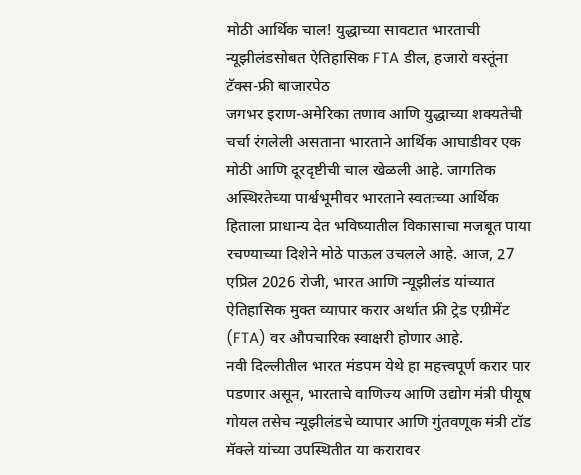मोठी आर्थिक चाल! युद्धाच्या सावटात भारताची न्यूझीलंडसोबत ऐतिहासिक FTA डील, हजारो वस्तूंना टॅक्स-फ्री बाजारपेठ
जगभर इराण-अमेरिका तणाव आणि युद्धाच्या शक्यतेची चर्चा रंगलेली असताना भारताने आर्थिक आघाडीवर एक मोठी आणि दूरदृष्टीची चाल खेळली आहे. जागतिक अस्थिरतेच्या पार्श्वभूमीवर भारताने स्वतःच्या आर्थिक हिताला प्राधान्य देत भविष्यातील विकासाचा मजबूत पाया रचण्याच्या दिशेने मोठे पाऊल उचलले आहे. आज, 27 एप्रिल 2026 रोजी, भारत आणि न्यूझीलंड यांच्यात ऐतिहासिक मुक्त व्यापार करार अर्थात फ्री ट्रेड एग्रीमेंट (FTA) वर औपचारिक स्वाक्षरी होणार आहे.
नवी दिल्लीतील भारत मंडपम येथे हा महत्त्वपूर्ण करार पार पडणार असून, भारताचे वाणिज्य आणि उद्योग मंत्री पीयूष गोयल तसेच न्यूझीलंडचे व्यापार आणि गुंतवणूक मंत्री टॉड मॅक्ले यांच्या उपस्थितीत या करारावर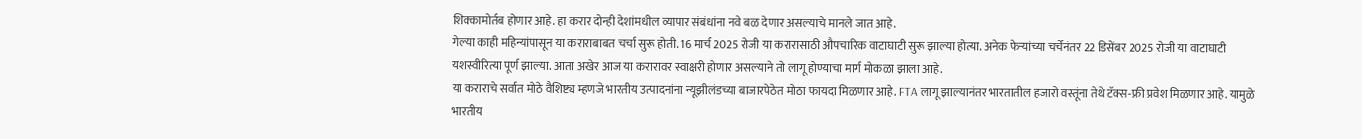शिक्कामोर्तब होणार आहे. हा करार दोन्ही देशांमधील व्यापार संबंधांना नवे बळ देणार असल्याचे मानले जात आहे.
गेल्या काही महिन्यांपासून या कराराबाबत चर्चा सुरू होती. 16 मार्च 2025 रोजी या करारासाठी औपचारिक वाटाघाटी सुरू झाल्या होत्या. अनेक फेऱ्यांच्या चर्चेनंतर 22 डिसेंबर 2025 रोजी या वाटाघाटी यशस्वीरित्या पूर्ण झाल्या. आता अखेर आज या करारावर स्वाक्षरी होणार असल्याने तो लागू होण्याचा मार्ग मोकळा झाला आहे.
या कराराचे सर्वात मोठे वैशिष्ट्य म्हणजे भारतीय उत्पादनांना न्यूझीलंडच्या बाजारपेठेत मोठा फायदा मिळणार आहे. FTA लागू झाल्यानंतर भारतातील हजारो वस्तूंना तेथे टॅक्स-फ्री प्रवेश मिळणार आहे. यामुळे भारतीय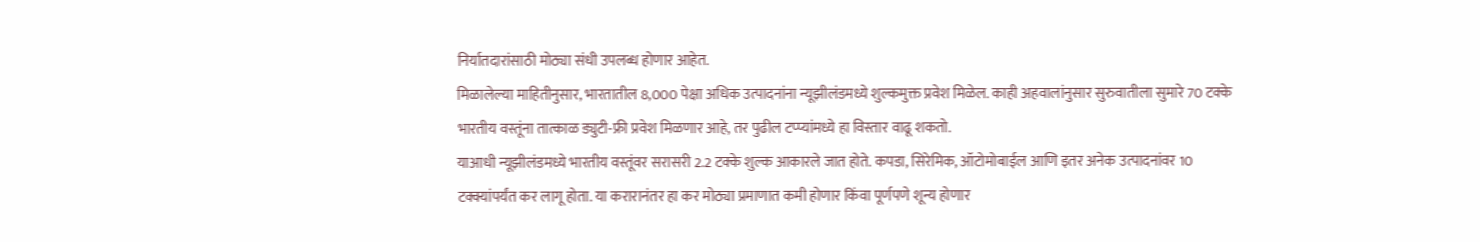निर्यातदारांसाठी मोठ्या संधी उपलब्ध होणार आहेत.
मिळालेल्या माहितीनुसार, भारतातील 8,000 पेक्षा अधिक उत्पादनांना न्यूझीलंडमध्ये शुल्कमुक्त प्रवेश मिळेल. काही अहवालांनुसार सुरुवातीला सुमारे 70 टक्के भारतीय वस्तूंना तात्काळ ड्युटी-फ्री प्रवेश मिळणार आहे, तर पुढील टप्प्यांमध्ये हा विस्तार वाढू शकतो.
याआधी न्यूझीलंडमध्ये भारतीय वस्तूंवर सरासरी 2.2 टक्के शुल्क आकारले जात होते. कपडा, सिरेमिक, ऑटोमोबाईल आणि इतर अनेक उत्पादनांवर 10 टक्क्यांपर्यंत कर लागू होता. या करारानंतर हा कर मोठ्या प्रमाणात कमी होणार किंवा पूर्णपणे शून्य होणार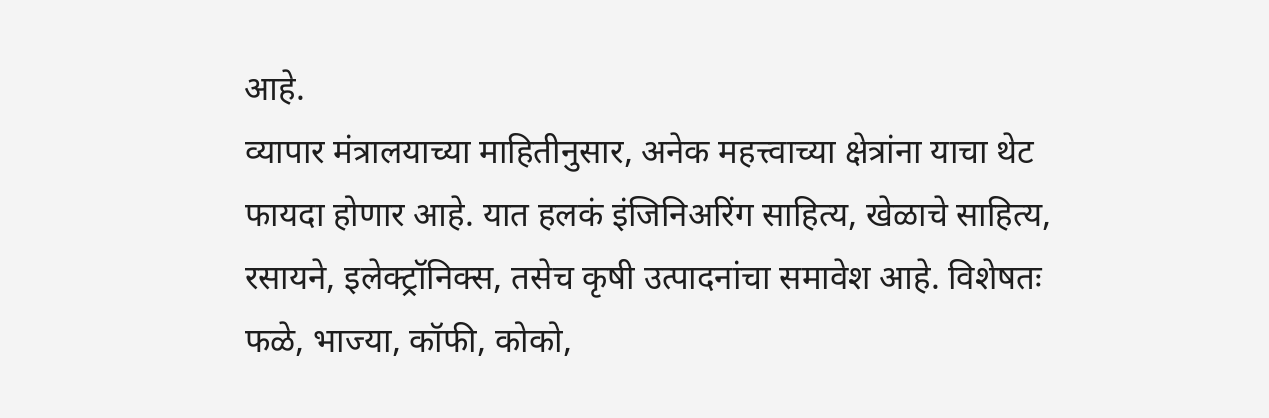आहे.
व्यापार मंत्रालयाच्या माहितीनुसार, अनेक महत्त्वाच्या क्षेत्रांना याचा थेट फायदा होणार आहे. यात हलकं इंजिनिअरिंग साहित्य, खेळाचे साहित्य, रसायने, इलेक्ट्रॉनिक्स, तसेच कृषी उत्पादनांचा समावेश आहे. विशेषतः फळे, भाज्या, कॉफी, कोको,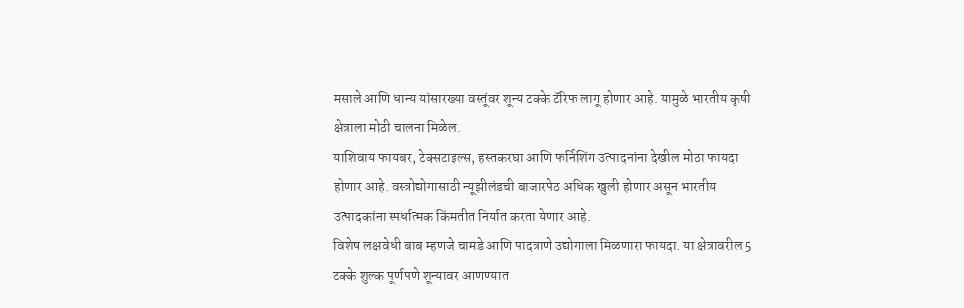मसाले आणि धान्य यांसारख्या वस्तूंवर शून्य टक्के टॅरिफ लागू होणार आहे. यामुळे भारतीय कृषी क्षेत्राला मोठी चालना मिळेल.
याशिवाय फायबर, टेक्सटाइल्स, हस्तकरघा आणि फर्निशिंग उत्पादनांना देखील मोठा फायदा होणार आहे. वस्त्रोद्योगासाठी न्यूझीलंडची बाजारपेठ अधिक खुली होणार असून भारतीय उत्पादकांना स्पर्धात्मक किंमतीत निर्यात करता येणार आहे.
विशेष लक्षवेधी बाब म्हणजे चामडे आणि पादत्राणे उद्योगाला मिळणारा फायदा. या क्षेत्रावरील 5 टक्के शुल्क पूर्णपणे शून्यावर आणण्यात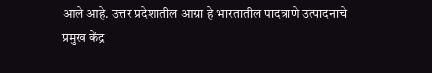आले आहे. उत्तर प्रदेशातील आग्रा हे भारतातील पादत्राणे उत्पादनाचे प्रमुख केंद्र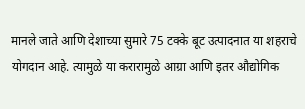मानले जाते आणि देशाच्या सुमारे 75 टक्के बूट उत्पादनात या शहराचे योगदान आहे. त्यामुळे या करारामुळे आग्रा आणि इतर औद्योगिक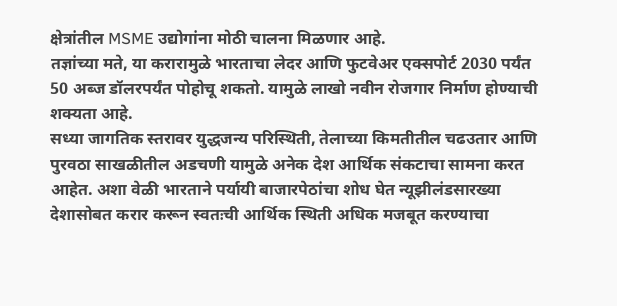क्षेत्रांतील MSME उद्योगांना मोठी चालना मिळणार आहे.
तज्ञांच्या मते, या करारामुळे भारताचा लेदर आणि फुटवेअर एक्सपोर्ट 2030 पर्यंत 50 अब्ज डॉलरपर्यंत पोहोचू शकतो. यामुळे लाखो नवीन रोजगार निर्माण होण्याची शक्यता आहे.
सध्या जागतिक स्तरावर युद्धजन्य परिस्थिती, तेलाच्या किमतीतील चढउतार आणि पुरवठा साखळीतील अडचणी यामुळे अनेक देश आर्थिक संकटाचा सामना करत आहेत. अशा वेळी भारताने पर्यायी बाजारपेठांचा शोध घेत न्यूझीलंडसारख्या देशासोबत करार करून स्वतःची आर्थिक स्थिती अधिक मजबूत करण्याचा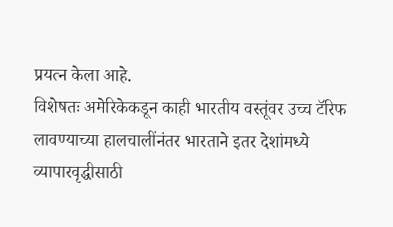प्रयत्न केला आहे.
विशेषतः अमेरिकेकडून काही भारतीय वस्तूंवर उच्च टॅरिफ लावण्याच्या हालचालींनंतर भारताने इतर देशांमध्ये व्यापारवृद्धीसाठी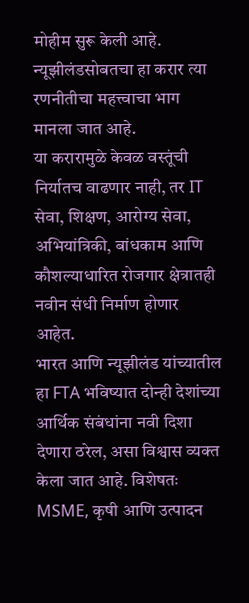मोहीम सुरू केली आहे. न्यूझीलंडसोबतचा हा करार त्या रणनीतीचा महत्त्वाचा भाग मानला जात आहे.
या करारामुळे केवळ वस्तूंची निर्यातच वाढणार नाही, तर IT सेवा, शिक्षण, आरोग्य सेवा, अभियांत्रिकी, बांधकाम आणि कौशल्याधारित रोजगार क्षेत्रातही नवीन संधी निर्माण होणार आहेत.
भारत आणि न्यूझीलंड यांच्यातील हा FTA भविष्यात दोन्ही देशांच्या आर्थिक संबंधांना नवी दिशा देणारा ठरेल, असा विश्वास व्यक्त केला जात आहे. विशेषतः MSME, कृषी आणि उत्पादन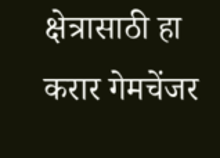क्षेत्रासाठी हा करार गेमचेंजर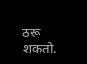ठरू शकतो.